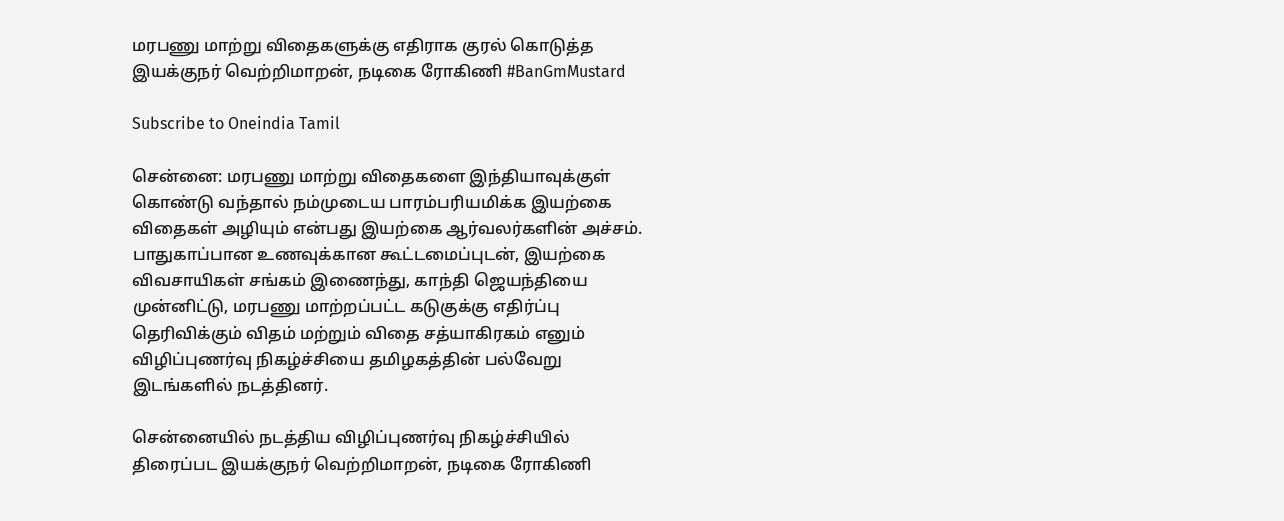மரபணு மாற்று விதைகளுக்கு எதிராக குரல் கொடுத்த இயக்குநர் வெற்றிமாறன், நடிகை ரோகிணி #BanGmMustard

Subscribe to Oneindia Tamil

சென்னை: மரபணு மாற்று விதைகளை இந்தியாவுக்குள் கொண்டு வந்தால் நம்முடைய பாரம்பரியமிக்க இயற்கை விதைகள் அழியும் என்பது இயற்கை ஆர்வலர்களின் அச்சம். பாதுகாப்பான உணவுக்கான கூட்டமைப்புடன், இயற்கை விவசாயிகள் சங்கம் இணைந்து, காந்தி ஜெயந்தியை முன்னிட்டு, மரபணு மாற்றப்பட்ட கடுகுக்கு எதிர்ப்பு தெரிவிக்கும் விதம் மற்றும் விதை சத்யாகிரகம் எனும் விழிப்புணர்வு நிகழ்ச்சியை தமிழகத்தின் பல்வேறு இடங்களில் நடத்தினர்.

சென்னையில் நடத்திய விழிப்புணர்வு நிகழ்ச்சியில் திரைப்பட இயக்குநர் வெற்றிமாறன், நடிகை ரோகிணி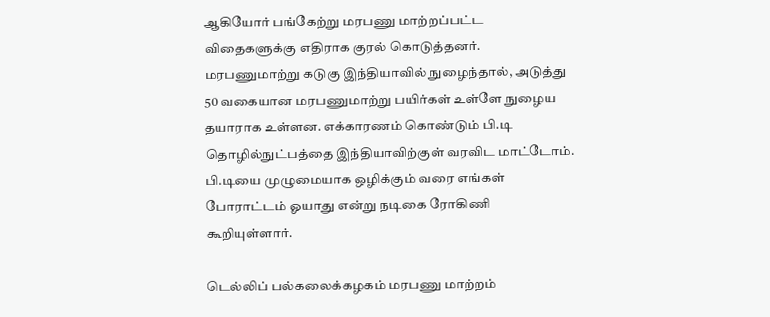ஆகியோர் பங்கேற்று மரபணு மாற்றப்பட்ட விதைகளுக்கு எதிராக குரல் கொடுத்தனர். மரபணுமாற்று கடுகு இந்தியாவில் நுழைந்தால், அடுத்து 50 வகையான மரபணுமாற்று பயிர்கள் உள்ளே நுழைய தயாராக உள்ளன. எக்காரணம் கொண்டும் பி.டி தொழில்நுட்பத்தை இந்தியாவிற்குள் வரவிட மாட்டோம். பி.டியை முழுமையாக ஒழிக்கும் வரை எங்கள் போராட்டம் ஓயாது என்று நடிகை ரோகிணி கூறியுள்ளார்.

டெல்லிப் பல்கலைக்கழகம் மரபணு மாற்றம்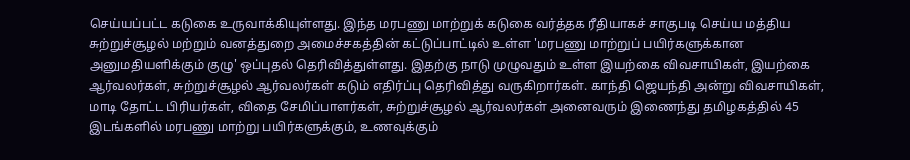செய்யப்பட்ட கடுகை உருவாக்கியுள்ளது. இந்த மரபணு மாற்றுக் கடுகை வர்த்தக ரீதியாகச் சாகுபடி செய்ய மத்திய சுற்றுச்சூழல் மற்றும் வனத்துறை அமைச்சகத்தின் கட்டுப்பாட்டில் உள்ள 'மரபணு மாற்றுப் பயிர்களுக்கான அனுமதியளிக்கும் குழு' ஒப்புதல் தெரிவித்துள்ளது. இதற்கு நாடு முழுவதும் உள்ள இயற்கை விவசாயிகள், இயற்கை ஆர்வலர்கள், சுற்றுச்சூழல் ஆர்வலர்கள் கடும் எதிர்ப்பு தெரிவித்து வருகிறார்கள். காந்தி ஜெயந்தி அன்று விவசாயிகள், மாடி தோட்ட பிரியர்கள், விதை சேமிப்பாளர்கள், சுற்றுச்சூழல் ஆர்வலர்கள் அனைவரும் இணைந்து தமிழகத்தில் 45 இடங்களில் மரபணு மாற்று பயிர்களுக்கும், உணவுக்கும்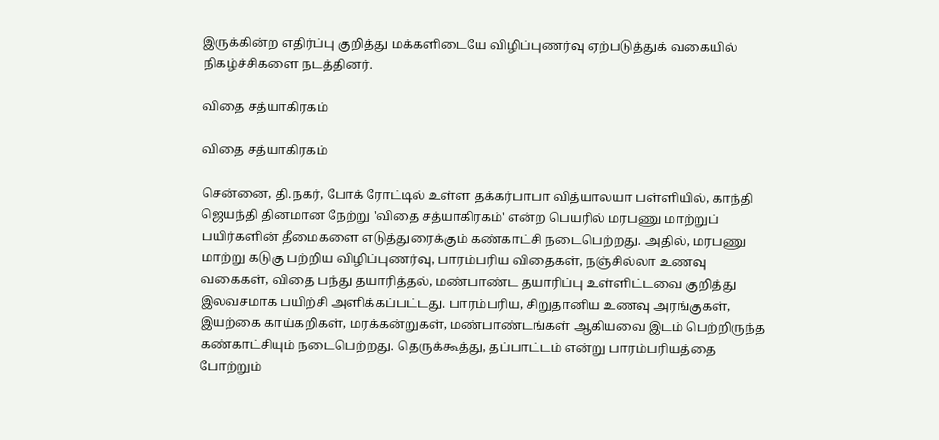இருக்கின்ற எதிர்ப்பு குறித்து மக்களிடையே விழிப்புணர்வு ஏற்படுத்துக் வகையில் நிகழ்ச்சிகளை நடத்தினர்.

விதை சத்யாகிரகம்

விதை சத்யாகிரகம்

சென்னை, தி.நகர், போக் ரோட்டில் உள்ள தக்கர்பாபா வித்யாலயா பள்ளியில், காந்தி ஜெயந்தி தினமான நேற்று 'விதை சத்யாகிரகம்' என்ற பெயரில் மரபணு மாற்றுப் பயிர்களின் தீமைகளை எடுத்துரைக்கும் கண்காட்சி நடைபெற்றது. அதில், மரபணு மாற்று கடுகு பற்றிய விழிப்புணர்வு, பாரம்பரிய விதைகள், நஞ்சில்லா உணவு வகைகள், விதை பந்து தயாரித்தல், மண்பாண்ட தயாரிப்பு உள்ளிட்டவை குறித்து இலவசமாக பயிற்சி அளிக்கப்பட்டது. பாரம்பரிய, சிறுதானிய உணவு அரங்குகள், இயற்கை காய்கறிகள், மரக்கன்றுகள், மண்பாண்டங்கள் ஆகியவை இடம் பெற்றிருந்த கண்காட்சியும் நடைபெற்றது. தெருக்கூத்து, தப்பாட்டம் என்று பாரம்பரியத்தை போற்றும்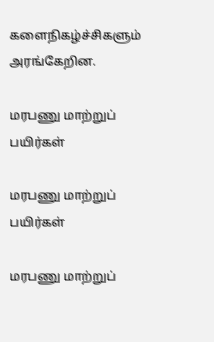களைநிகழ்ச்சிகளும் அரங்கேறின.

மரபணு மாற்றுப் பயிர்கள்

மரபணு மாற்றுப் பயிர்கள்

மரபணு மாற்றுப்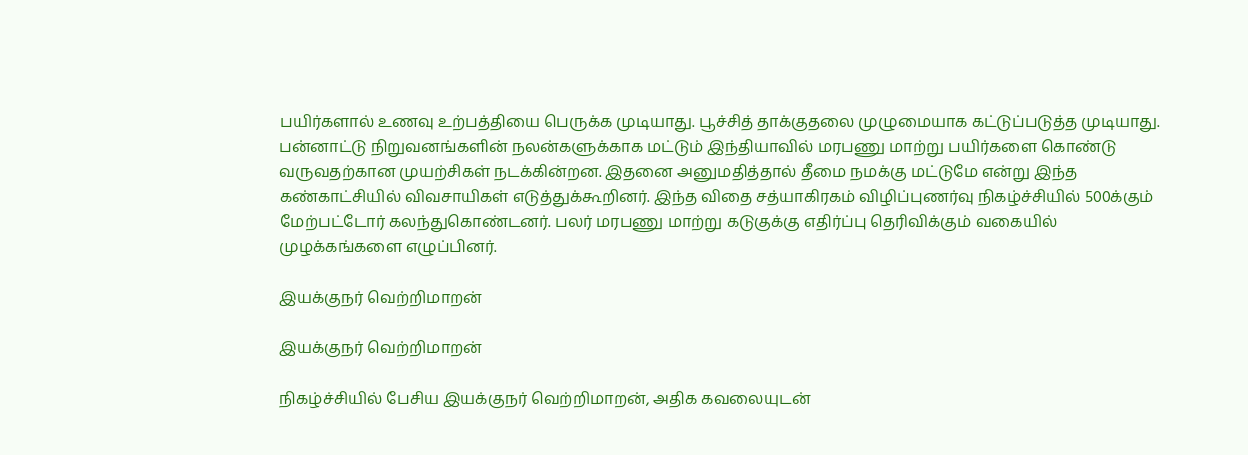பயிர்களால் உணவு உற்பத்தியை பெருக்க முடியாது. பூச்சித் தாக்குதலை முழுமையாக கட்டுப்படுத்த முடியாது. பன்னாட்டு நிறுவனங்களின் நலன்களுக்காக மட்டும் இந்தியாவில் மரபணு மாற்று பயிர்களை கொண்டு வருவதற்கான முயற்சிகள் நடக்கின்றன. இதனை அனுமதித்தால் தீமை நமக்கு மட்டுமே என்று இந்த கண்காட்சியில் விவசாயிகள் எடுத்துக்கூறினர். இந்த விதை சத்யாகிரகம் விழிப்புணர்வு நிகழ்ச்சியில் 500க்கும் மேற்பட்டோர் கலந்துகொண்டனர். பலர் மரபணு மாற்று கடுகுக்கு எதிர்ப்பு தெரிவிக்கும் வகையில் முழக்கங்களை எழுப்பினர்.

இயக்குநர் வெற்றிமாறன்

இயக்குநர் வெற்றிமாறன்

நிகழ்ச்சியில் பேசிய இயக்குநர் வெற்றிமாறன், அதிக கவலையுடன்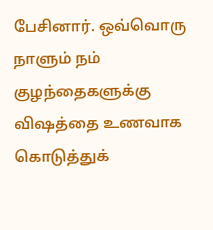பேசினார். ஒவ்வொரு நாளும் நம் குழந்தைகளுக்கு விஷத்தை உணவாக கொடுத்துக்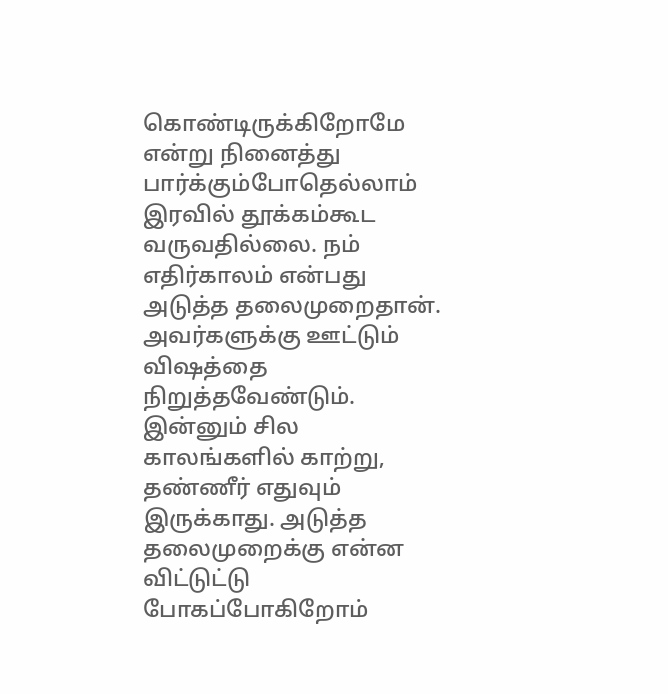கொண்டிருக்கிறோமே என்று நினைத்து பார்க்கும்போதெல்லாம் இரவில் தூக்கம்கூட வருவதில்லை. நம் எதிர்காலம் என்பது அடுத்த தலைமுறைதான். அவர்களுக்கு ஊட்டும் விஷத்தை நிறுத்தவேண்டும். இன்னும் சில காலங்களில் காற்று, தண்ணீர் எதுவும் இருக்காது. அடுத்த தலைமுறைக்கு என்ன விட்டுட்டு போகப்போகிறோம்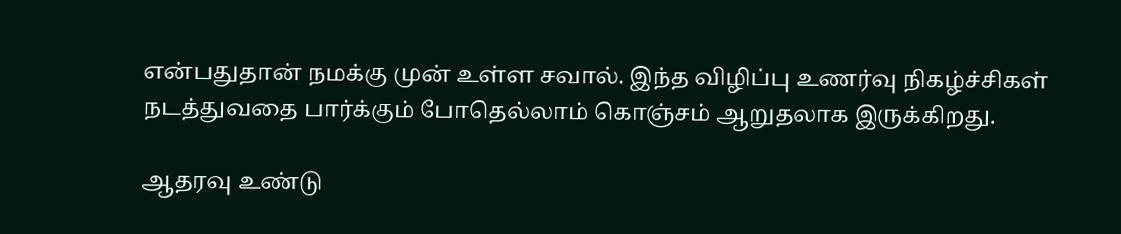என்பதுதான் நமக்கு முன் உள்ள சவால். இந்த விழிப்பு உணர்வு நிகழ்ச்சிகள் நடத்துவதை பார்க்கும் போதெல்லாம் கொஞ்சம் ஆறுதலாக இருக்கிறது.

ஆதரவு உண்டு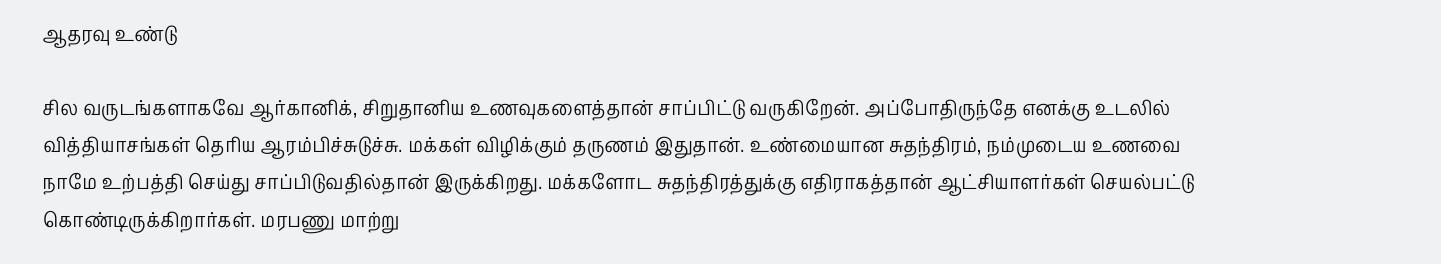ஆதரவு உண்டு

சில வருடங்களாகவே ஆர்கானிக், சிறுதானிய உணவுகளைத்தான் சாப்பிட்டு வருகிறேன். அப்போதிருந்தே எனக்கு உடலில் வித்தியாசங்கள் தெரிய ஆரம்பிச்சுடுச்சு. மக்கள் விழிக்கும் தருணம் இதுதான். உண்மையான சுதந்திரம், நம்முடைய உணவை நாமே உற்பத்தி செய்து சாப்பிடுவதில்தான் இருக்கிறது. மக்களோட சுதந்திரத்துக்கு எதிராகத்தான் ஆட்சியாளர்கள் செயல்பட்டு கொண்டிருக்கிறார்கள். மரபணு மாற்று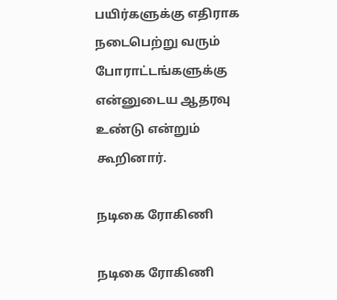பயிர்களுக்கு எதிராக நடைபெற்று வரும் போராட்டங்களுக்கு என்னுடைய ஆதரவு உண்டு என்றும் கூறினார்.

நடிகை ரோகிணி

நடிகை ரோகிணி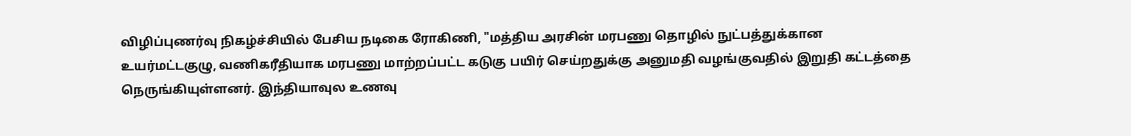விழிப்புணர்வு நிகழ்ச்சியில் பேசிய நடிகை ரோகிணி, "மத்திய அரசின் மரபணு தொழில் நுட்பத்துக்கான உயர்மட்டகுழு, வணிகரீதியாக மரபணு மாற்றப்பட்ட கடுகு பயிர் செய்றதுக்கு அனுமதி வழங்குவதில் இறுதி கட்டத்தை நெருங்கியுள்ளனர். இந்தியாவுல உணவு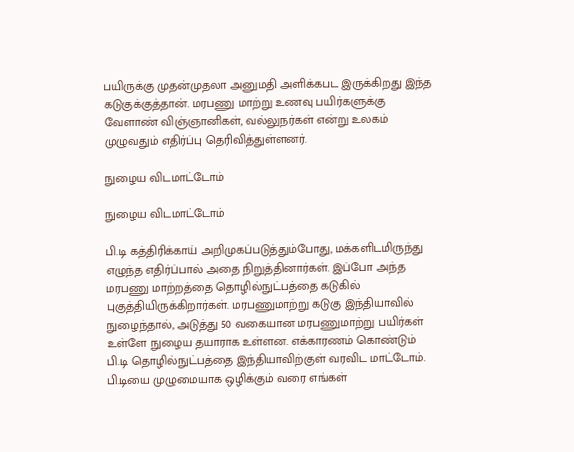பயிருக்கு முதன்முதலா அனுமதி அளிக்கபட இருக்கிறது இந்த கடுகுக்குத்தான். மரபணு மாற்று உணவு பயிர்களுக்கு வேளாண் விஞ்ஞானிகள், வல்லுநர்கள் என்று உலகம் முழுவதும் எதிர்ப்பு தெரிவித்துள்ளனர்.

நுழைய விடமாட்டோம்

நுழைய விடமாட்டோம்

பி.டி கத்திரிக்காய் அறிமுகப்படுத்தும்போது, மக்களிடமிருந்து எழுந்த எதிர்ப்பால் அதை நிறுத்தினார்கள். இப்போ அந்த மரபணு மாற்றத்தை தொழில்நுட்பத்தை கடுகில் புகுத்தியிருக்கிறார்கள். மரபணுமாற்று கடுகு இந்தியாவில் நுழைந்தால், அடுத்து 50 வகையான மரபணுமாற்று பயிர்கள் உள்ளே நுழைய தயாராக உள்ளன. எக்காரணம் கொண்டும் பி.டி தொழில்நுட்பத்தை இந்தியாவிற்குள் வரவிட மாட்டோம். பி.டியை முழுமையாக ஒழிக்கும் வரை எங்கள்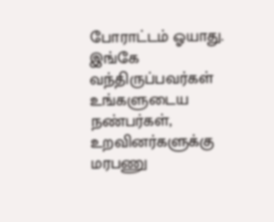போராட்டம் ஓயாது. இங்கே வந்திருப்பவர்கள் உங்களுடைய நண்பர்கள், உறவினர்களுக்கு மரபணு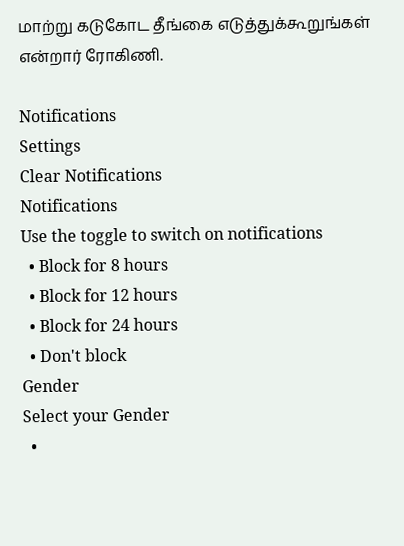மாற்று கடுகோட தீங்கை எடுத்துக்கூறுங்கள் என்றார் ரோகிணி.

Notifications
Settings
Clear Notifications
Notifications
Use the toggle to switch on notifications
  • Block for 8 hours
  • Block for 12 hours
  • Block for 24 hours
  • Don't block
Gender
Select your Gender
  •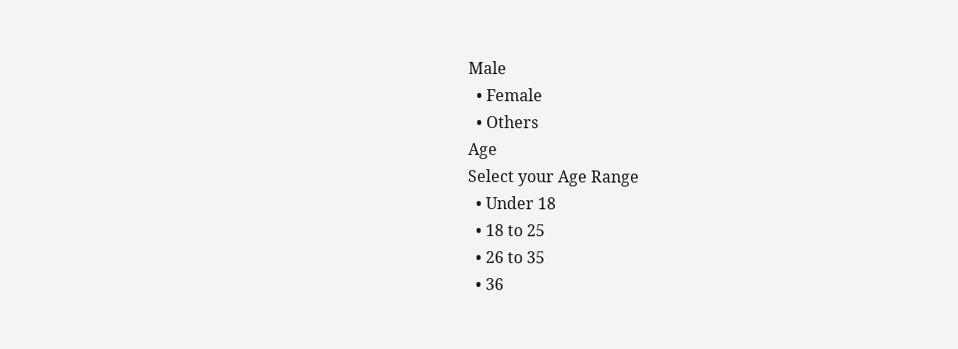Male
  • Female
  • Others
Age
Select your Age Range
  • Under 18
  • 18 to 25
  • 26 to 35
  • 36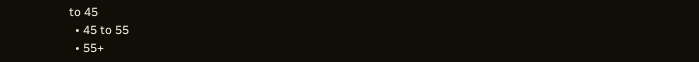to 45
  • 45 to 55
  • 55+